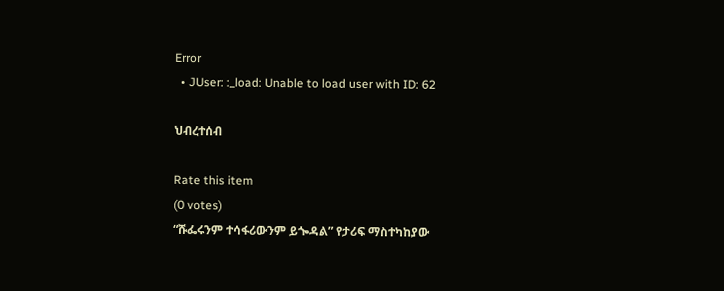Error
  • JUser: :_load: Unable to load user with ID: 62

ህብረተሰብ

Rate this item
(0 votes)
“ሹፌሩንም ተሳፋሪውንም ይጐዳል” የታሪፍ ማስተካከያው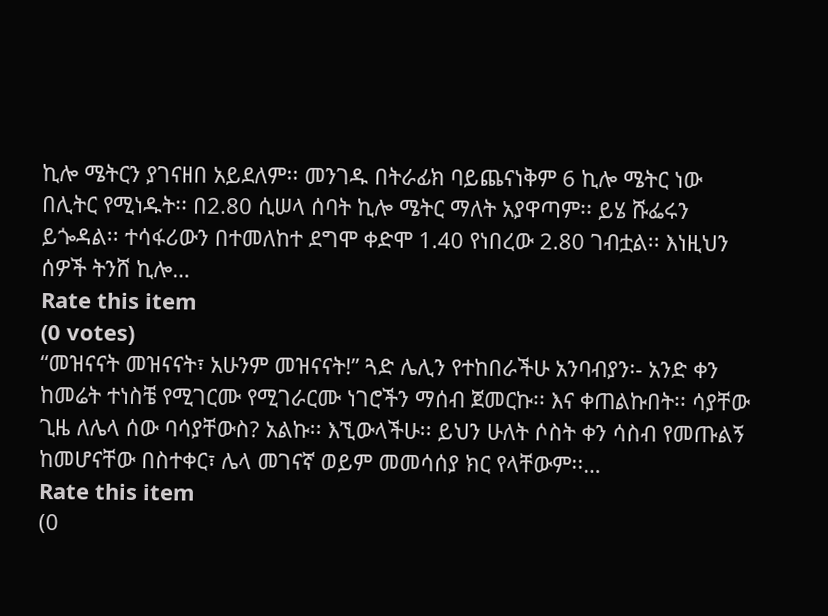ኪሎ ሜትርን ያገናዘበ አይደለም፡፡ መንገዱ በትራፊክ ባይጨናነቅም 6 ኪሎ ሜትር ነው በሊትር የሚነዱት፡፡ በ2.80 ሲሠላ ሰባት ኪሎ ሜትር ማለት አያዋጣም፡፡ ይሄ ሹፌሩን ይጐዳል፡፡ ተሳፋሪውን በተመለከተ ደግሞ ቀድሞ 1.40 የነበረው 2.80 ገብቷል፡፡ እነዚህን ሰዎች ትንሸ ኪሎ…
Rate this item
(0 votes)
“መዝናናት መዝናናት፣ አሁንም መዝናናት!” ጓድ ሌሊን የተከበራችሁ አንባብያን፡- አንድ ቀን ከመሬት ተነስቼ የሚገርሙ የሚገራርሙ ነገሮችን ማሰብ ጀመርኩ፡፡ እና ቀጠልኩበት፡፡ ሳያቸው ጊዜ ለሌላ ሰው ባሳያቸውስ? አልኩ፡፡ እኚውላችሁ፡፡ ይህን ሁለት ሶስት ቀን ሳስብ የመጡልኝ ከመሆናቸው በስተቀር፣ ሌላ መገናኛ ወይም መመሳሰያ ክር የላቸውም፡፡…
Rate this item
(0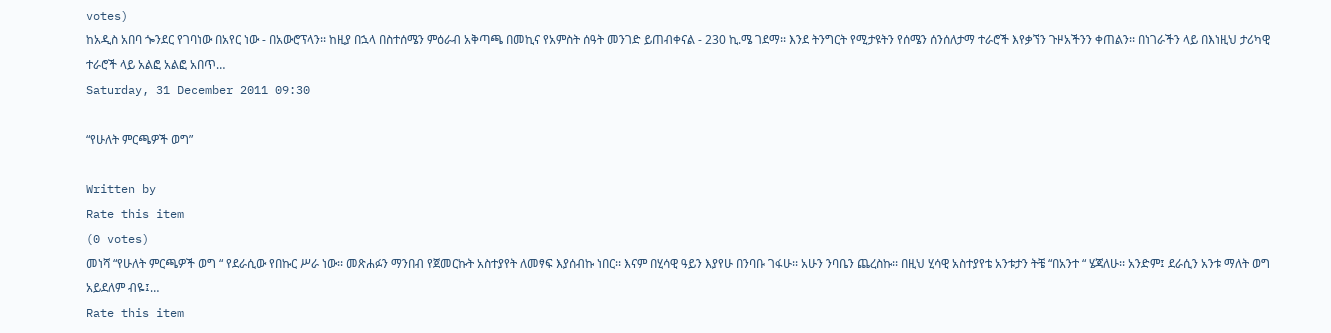votes)
ከአዲስ አበባ ጐንደር የገባነው በአየር ነው - በአውሮፕላን፡፡ ከዚያ በኋላ በስተሰሜን ምዕራብ አቅጣጫ በመኪና የአምስት ሰዓት መንገድ ይጠብቀናል - 230 ኪ.ሜ ገደማ፡፡ እንደ ትንግርት የሚታዩትን የሰሜን ሰንሰለታማ ተራሮች እየቃኘን ጉዞአችንን ቀጠልን፡፡ በነገራችን ላይ በእነዚህ ታሪካዊ ተራሮች ላይ አልፎ አልፎ አበጥ…
Saturday, 31 December 2011 09:30

“የሁለት ምርጫዎች ወግ”

Written by
Rate this item
(0 votes)
መነሻ “የሁለት ምርጫዎች ወግ “ የደራሲው የበኩር ሥራ ነው፡፡ መጽሐፉን ማንበብ የጀመርኩት አስተያየት ለመፃፍ እያሰብኩ ነበር፡፡ እናም በሂሳዊ ዓይን እያየሁ በንባቡ ገፋሁ፡፡ አሁን ንባቤን ጨረስኩ፡፡ በዚህ ሂሳዊ አስተያየቴ አንቱታን ትቼ “በአንተ “ ሄጃለሁ፡፡ አንድም፤ ደራሲን አንቱ ማለት ወግ አይደለም ብዬ፤…
Rate this item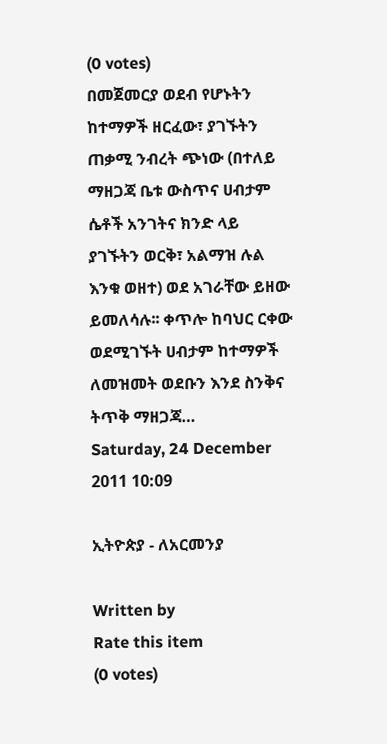(0 votes)
በመጀመርያ ወደብ የሆኑትን ከተማዎች ዘርፈው፣ ያገኙትን ጠቃሚ ንብረት ጭነው (በተለይ ማዘጋጃ ቤቱ ውስጥና ሀብታም ሴቶች አንገትና ክንድ ላይ ያገኙትን ወርቅ፣ አልማዝ ሉል እንቁ ወዘተ) ወደ አገራቸው ይዘው ይመለሳሉ፡፡ ቀጥሎ ከባህር ርቀው ወደሚገኙት ሀብታም ከተማዎች ለመዝመት ወደቡን እንደ ስንቅና ትጥቅ ማዘጋጃ…
Saturday, 24 December 2011 10:09

ኢትዮጵያ - ለአርመንያ

Written by
Rate this item
(0 votes)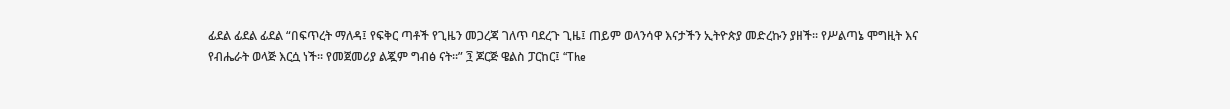ፊደል ፊደል ፊደል “በፍጥረት ማለዳ፤ የፍቅር ጣቶች የጊዜን መጋረጃ ገለጥ ባደረጉ ጊዜ፤ ጠይም ወላንሳዋ እናታችን ኢትዮጵያ መድረኩን ያዘች፡፡ የሥልጣኔ ሞግዚት እና የብሔራት ወላጅ እርሷ ነች፡፡ የመጀመሪያ ልጇም ግብፅ ናት፡፡” ፺ ጆርጅ ዌልስ ፓርከር፤ “The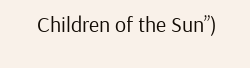Children of the Sun”)